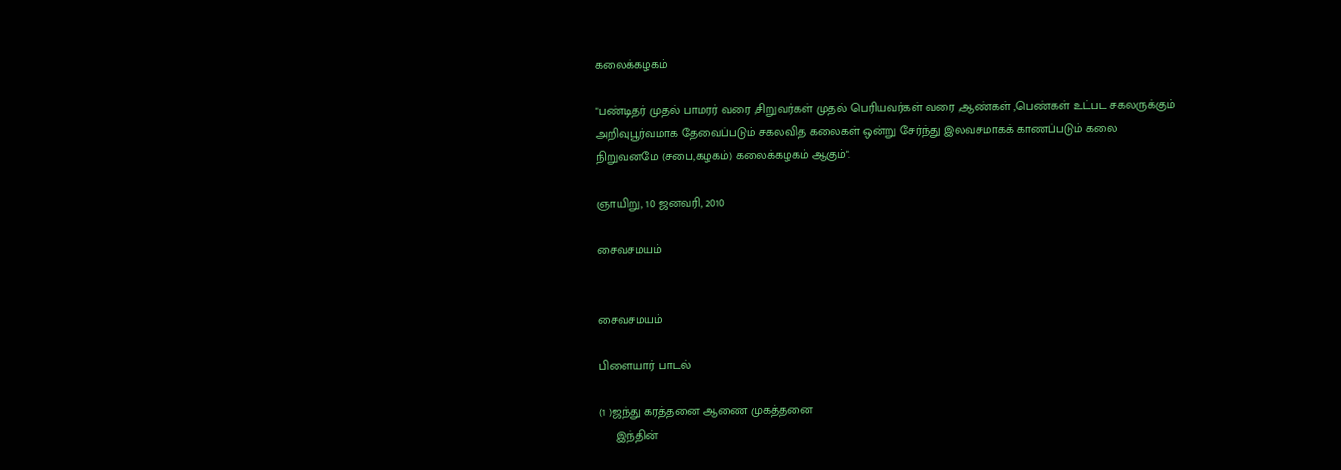கலைக்கழகம்

"பண்டிதர் முதல் பாமரர் வரை ,சிறுவர்கள் முதல் பெரியவர்கள் வரை ,ஆண்கள் ,பெண்கள் உட்பட சகலருக்கும் அறிவுபூர்வமாக தேவைப்படும் சகலவித கலைகள் ஒன்று சேர்ந்து இலவசமாகக் காணப்படும் கலை நிறுவனமே (சபை,கழகம்) கலைக்கழகம் ஆகும்".

ஞாயிறு, 10 ஜனவரி, 2010

சைவசமயம்


சைவசமயம்

பிளையார் பாடல்

(1 )ஜந்து கரத்தனை ஆணை முகத்தனை
     இந்தின்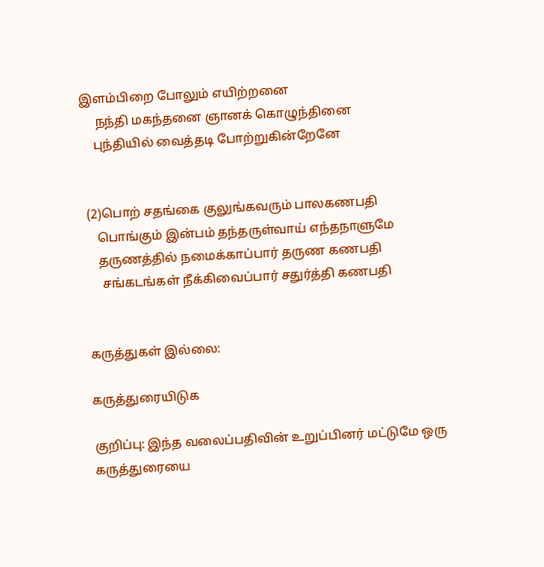இளம்பிறை போலும் எயிற்றனை
     நந்தி மகந்தனை ஞானக் கொழுந்தினை
    புந்தியில் வைத்தடி போற்றுகின்றேனே


 (2)பொற் சதங்கை குலுங்கவரும் பாலகணபதி
    பொங்கும் இன்பம் தந்தருள்வாய் எந்தநாளுமே
    தருணத்தில் நமைக்காப்பார் தருண கணபதி
     சங்கடங்கள் நீக்கிவைப்பார் சதுர்த்தி கணபதி


கருத்துகள் இல்லை:

கருத்துரையிடுக

குறிப்பு: இந்த வலைப்பதிவின் உறுப்பினர் மட்டுமே ஒரு கருத்துரையை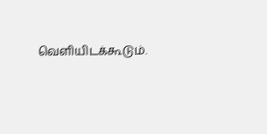வெளியிடக்கூடும்.